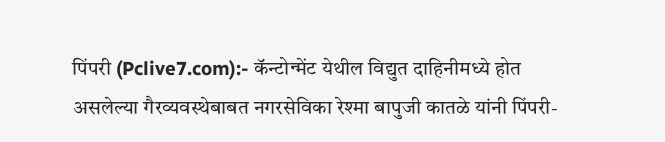पिंपरी (Pclive7.com):- कॅन्टोन्मेंट येथील विद्युत दाहिनीमध्ये होत असलेल्या गैरव्यवस्थेबाबत नगरसेविका रेश्मा बापुजी कातळे यांनी पिंपरी-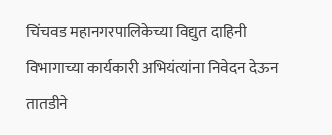चिंचवड महानगरपालिकेच्या विद्युत दाहिनी विभागाच्या कार्यकारी अभियंत्यांना निवेदन देऊन तातडीने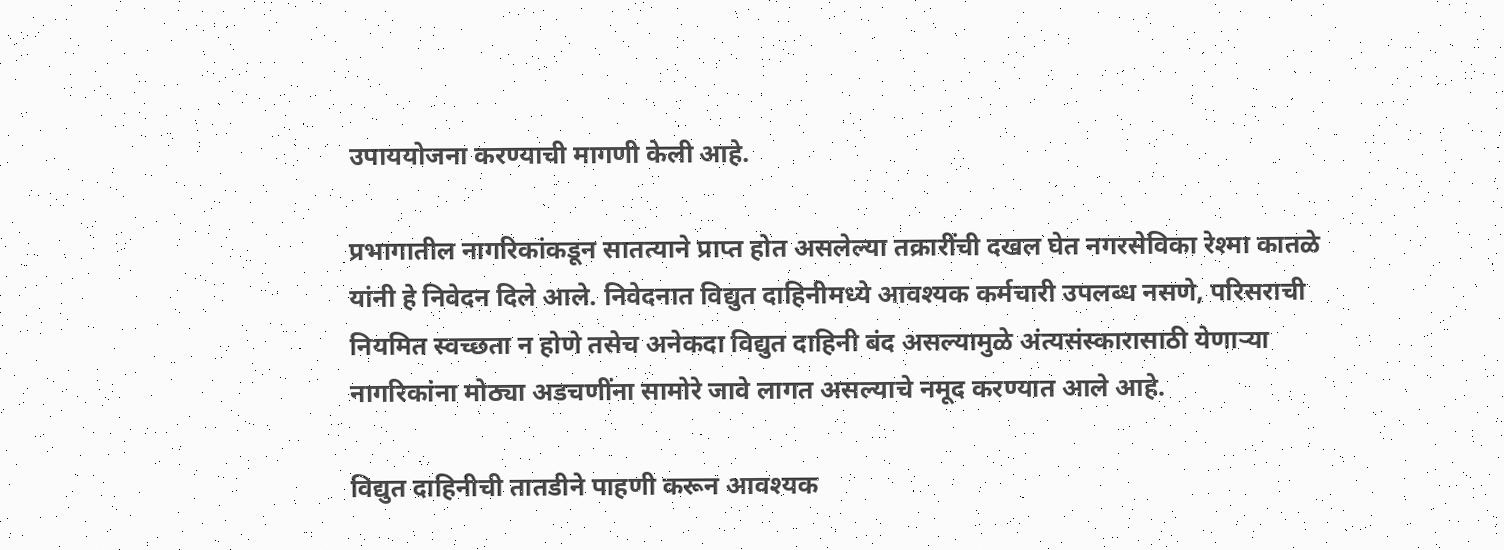उपाययोजना करण्याची मागणी केली आहे.

प्रभागातील नागरिकांकडून सातत्याने प्राप्त होत असलेल्या तक्रारींची दखल घेत नगरसेविका रेश्मा कातळे यांनी हे निवेदन दिले आले. निवेदनात विद्युत दाहिनीमध्ये आवश्यक कर्मचारी उपलब्ध नसणे, परिसराची नियमित स्वच्छता न होणे तसेच अनेकदा विद्युत दाहिनी बंद असल्यामुळे अंत्यसंस्कारासाठी येणाऱ्या नागरिकांना मोठ्या अडचणींना सामोरे जावे लागत असल्याचे नमूद करण्यात आले आहे.

विद्युत दाहिनीची तातडीने पाहणी करून आवश्यक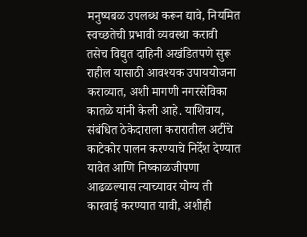मनुष्यबळ उपलब्ध करून द्यावे, नियमित स्वच्छतेची प्रभावी व्यवस्था करावी तसेच विद्युत दाहिनी अखंडितपणे सुरू राहील यासाठी आवश्यक उपाययोजना कराव्यात, अशी मागणी नगरसेविका कातळे यांनी केली आहे. याशिवाय, संबंधित ठेकेदाराला करारातील अटींचे काटेकोर पालन करण्याचे निर्देश देण्यात यावेत आणि निष्काळजीपणा आढळल्यास त्याच्यावर योग्य ती कारवाई करण्यात यावी, अशीही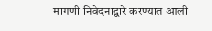मागणी निवेदनाद्वारे करण्यात आली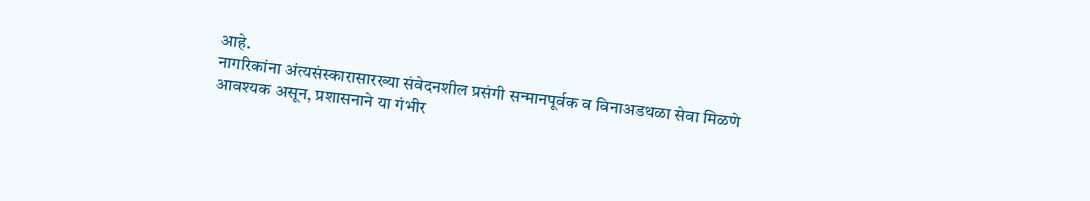आहे.
नागरिकांना अंत्यसंस्कारासारख्या संवेदनशील प्रसंगी सन्मानपूर्वक व विनाअडथळा सेवा मिळणे आवश्यक असून, प्रशासनाने या गंभीर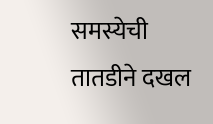समस्येची तातडीने दखल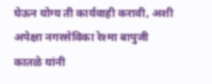घेऊन योग्य ती कार्यवाही करावी, अशी अपेक्षा नगरसेविका रेश्मा बापुजी कातळे यांनी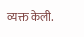व्यक्त केली.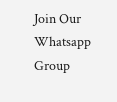Join Our Whatsapp Group